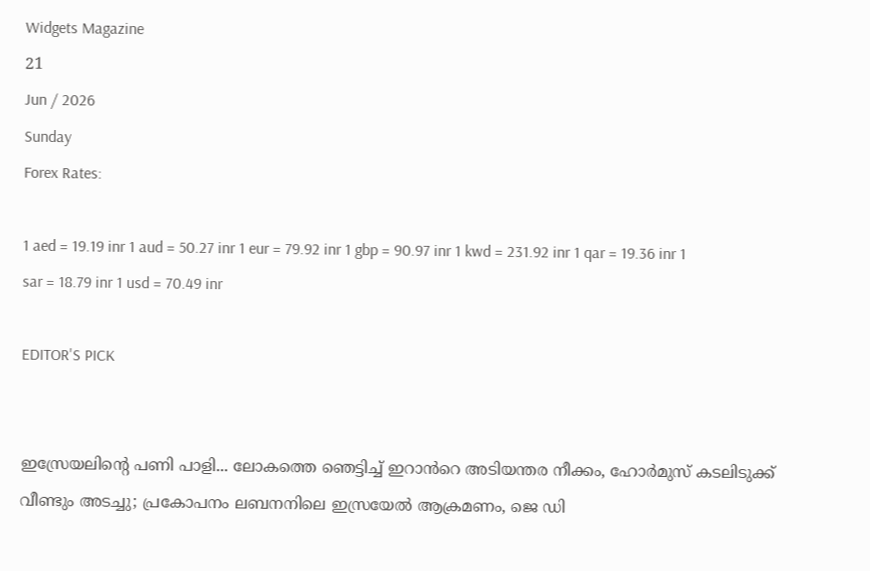Widgets Magazine
21
Jun / 2026
Sunday
Forex Rates:

1 aed = 19.19 inr 1 aud = 50.27 inr 1 eur = 79.92 inr 1 gbp = 90.97 inr 1 kwd = 231.92 inr 1 qar = 19.36 inr 1 sar = 18.79 inr 1 usd = 70.49 inr

EDITOR'S PICK


ഇസ്രേയലിന്റെ പണി പാളി... ലോകത്തെ ‍ഞെട്ടിച്ച് ഇറാൻറെ അടിയന്തര നീക്കം, ഹോർമുസ് കടലിടുക്ക് വീണ്ടും അടച്ചു; പ്രകോപനം ലബനനിലെ ഇസ്രയേൽ ആക്രമണം, ജെ ഡി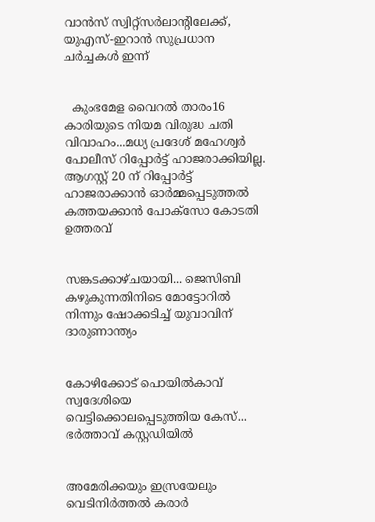വാൻസ് സ്വിറ്റ്സർലാന്റിലേക്ക്, യുഎസ്-ഇറാൻ സുപ്രധാന ചർച്ചകൾ ഇന്ന്


  കുംഭമേള വൈറൽ താരം16 കാരിയുടെ നിയമ വിരുദ്ധ ചതി വിവാഹം...മധ്യ പ്രദേശ് മഹേശ്വർ പോലീസ് റിപ്പോർട്ട് ഹാജരാക്കിയില്ല. ആഗസ്റ്റ് 20 ന് റിപ്പോർട്ട് ഹാജരാക്കാൻ ഓർമ്മപ്പെടുത്തൽ കത്തയക്കാൻ പോക്സോ കോടതി ഉത്തരവ്


സങ്കടക്കാഴ്ചയായി... ജെസിബി കഴുകുന്നതിനിടെ മോട്ടോറിൽ നിന്നും ഷോക്കടിച്ച് യുവാവിന് ദാരുണാന്ത്യം


കോഴിക്കോട് പൊയിൽകാവ് സ്വദേശിയെ വെട്ടിക്കൊലപ്പെടുത്തിയ കേസ്... ഭർത്താവ് കസ്റ്റഡിയിൽ


അമേരിക്കയും ഇസ്രയേലും വെടിനിർത്തൽ കരാർ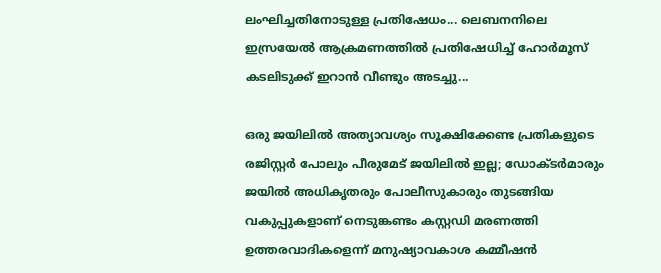ലംഘിച്ചതിനോടുള്ള പ്രതിഷേധം... ലെബനനിലെ ഇസ്രയേൽ ആക്രമണത്തിൽ പ്രതിഷേധിച്ച് ഹോർമൂസ് കടലിടുക്ക് ഇറാൻ വീണ്ടും അടച്ചു...

ഒരു ജയിലിൽ അത്യാവശ്യം സൂക്ഷിക്കേണ്ട പ്രതികളുടെ രജിസ്റ്റർ പോലും പീരുമേട് ജയിലിൽ ഇല്ല; ഡോക്ടർമാരും ജയിൽ അധികൃതരും പോലീസുകാരും തുടങ്ങിയ വകുപ്പുകളാണ് നെടുങ്കണ്ടം കസ്റ്റഡി മരണത്തി ഉത്തരവാദികളെന്ന് മനുഷ്യാവകാശ കമ്മീഷൻ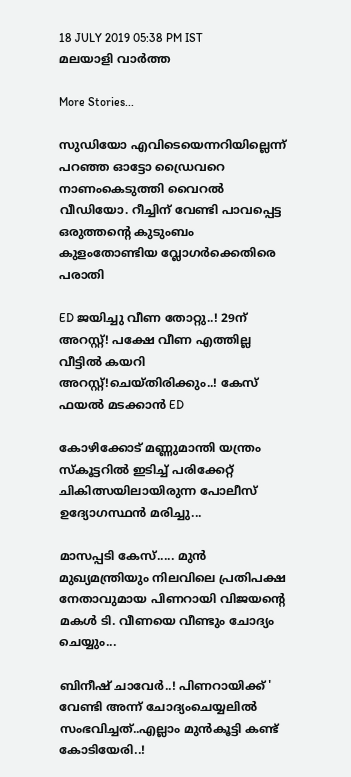18 JULY 2019 05:38 PM IST
മലയാളി വാര്‍ത്ത

More Stories...

സുഡിയോ എവിടെയെന്നറിയില്ലെന്ന് പറഞ്ഞ ഓട്ടോ ഡ്രൈവറെ നാണംകെടുത്തി വൈറൽ വീഡിയോ. റീച്ചിന് വേണ്ടി പാവപ്പെട്ട ഒരുത്തന്റെ കുടുംബം കുളംതോണ്ടിയ വ്ലോഗർക്കെതിരെ പരാതി

ED ജയിച്ചു വീണ തോറ്റു..! 29ന് അറസ്റ്റ്! പക്ഷേ വീണ എത്തില്ല വീട്ടിൽ കയറി അറസ്റ്റ്!ചെയ്തിരിക്കും..! കേസ് ഫയൽ മടക്കാൻ ED

കോഴിക്കോട് മണ്ണുമാന്തി യന്ത്രം സ്‌കൂട്ടറിൽ ഇടിച്ച് പരിക്കേറ്റ് ചികിത്സയിലായിരുന്ന പോലീസ് ഉദ്യോഗസ്ഥൻ മരിച്ചു...

മാസപ്പടി കേസ്..... മുൻ മുഖ്യമന്ത്രിയും നിലവിലെ പ്രതിപക്ഷ നേതാവുമായ പിണറായി വിജയന്‍റെ മകൾ ടി. വീണയെ വീണ്ടും ചോദ്യം ചെയ്യും...

ബിനീഷ് ചാവേർ..! പിണറായിക്ക് ' വേണ്ടി അന്ന് ചോദ്യംചെയ്യലിൽ സംഭവിച്ചത്..എല്ലാം മുൻകൂട്ടി കണ്ട് കോടിയേരി..!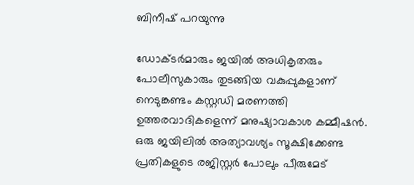ബിനീഷ് പറയുന്നു

ഡോക്ടർമാരും ജയിൽ അധികൃതരും പോലീസുകാരും തുടങ്ങിയ വകുപ്പുകളാണ് നെടുങ്കണ്ടം കസ്റ്റഡി മരണത്തി ഉത്തരവാദികളെന്ന് മനുഷ്യാവകാശ കമ്മീഷൻ. ഒരു ജയിലിൽ അത്യാവശ്യം സൂക്ഷിക്കേണ്ട പ്രതികളുടെ രജിസ്റ്റർ പോലും പീരുമേട്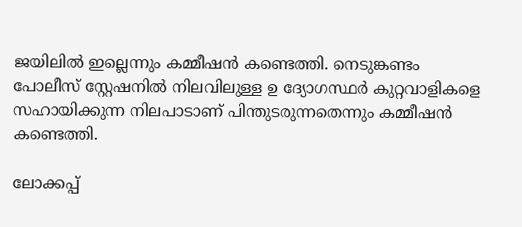ജയിലിൽ ഇല്ലെന്നും കമ്മീഷൻ കണ്ടെത്തി. നെടുങ്കണ്ടം പോലീസ് സ്റ്റേഷനിൽ നിലവിലുള്ള ഉ ദ്യോഗസ്ഥർ കുറ്റവാളികളെ സഹായിക്കുന്ന നിലപാടാണ് പിന്തുടരുന്നതെന്നും കമ്മീഷൻ കണ്ടെത്തി.

ലോക്കപ്പ്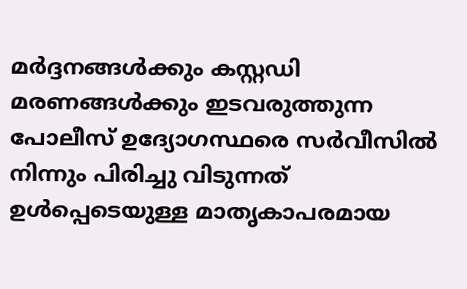മർദ്ദനങ്ങൾക്കും കസ്റ്റഡി മരണങ്ങൾക്കും ഇടവരുത്തുന്ന പോലീസ് ഉദ്യോഗസ്ഥരെ സർവീസിൽ നിന്നും പിരിച്ചു വിടുന്നത് ഉൾപ്പെടെയുള്ള മാതൃകാപരമായ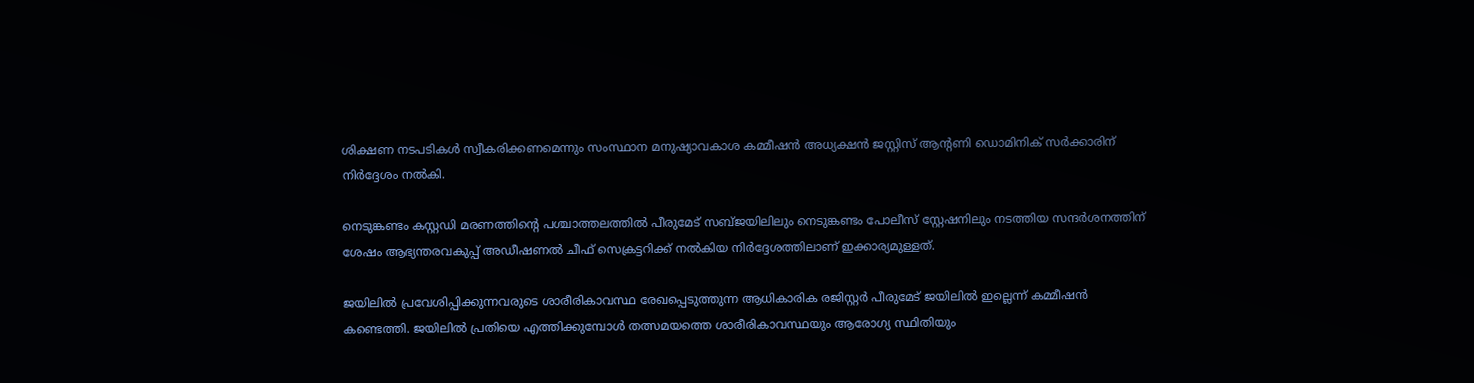ശിക്ഷണ നടപടികൾ സ്വീകരിക്കണമെന്നും സംസ്ഥാന മനുഷ്യാവകാശ കമ്മീഷൻ അധ്യക്ഷൻ ജസ്റ്റിസ് ആന്റണി ഡൊമിനിക് സർക്കാരിന് നിർദ്ദേശം നൽകി.

നെടുങ്കണ്ടം കസ്റ്റഡി മരണത്തിന്റെ പശ്ചാത്തലത്തിൽ പീരുമേട് സബ്ജയിലിലും നെടുങ്കണ്ടം പോലീസ് സ്റ്റേഷനിലും നടത്തിയ സന്ദർശനത്തിന് ശേഷം ആഭ്യന്തരവകുപ്പ് അഡീഷണൽ ചീഫ് സെക്രട്ടറിക്ക് നൽകിയ നിർദ്ദേശത്തിലാണ് ഇക്കാര്യമുള്ളത്.

ജയിലിൽ പ്രവേശിപ്പിക്കുന്നവരുടെ ശാരീരികാവസ്ഥ രേഖപ്പെടുത്തുന്ന ആധികാരിക രജിസ്റ്റർ പീരുമേട് ജയിലിൽ ഇല്ലെന്ന് കമ്മീഷൻ കണ്ടെത്തി. ജയിലിൽ പ്രതിയെ എത്തിക്കുമ്പോൾ തത്സമയത്തെ ശാരീരികാവസ്ഥയും ആരോഗ്യ സ്ഥിതിയും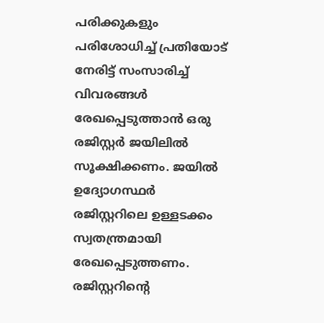പരിക്കുകളും പരിശോധിച്ച് പ്രതിയോട് നേരിട്ട് സംസാരിച്ച് വിവരങ്ങൾ രേഖപ്പെടുത്താൻ ഒരു രജിസ്റ്റർ ജയിലിൽ സൂക്ഷിക്കണം. ജയിൽ ഉദ്യോഗസ്ഥർ രജിസ്റ്ററിലെ ഉള്ളടക്കം സ്വതന്ത്രമായി രേഖപ്പെടുത്തണം. രജിസ്റ്ററിന്റെ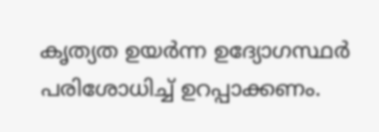കൃത്യത ഉയർന്ന ഉദ്യോഗസ്ഥർ പരിശോധിച്ച് ഉറപ്പാക്കണം.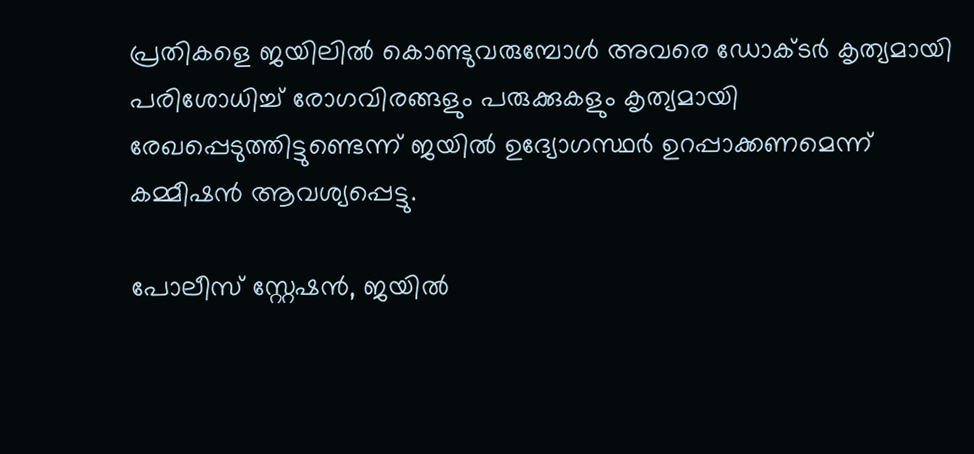പ്രതികളെ ജയിലിൽ കൊണ്ടുവരുമ്പോൾ അവരെ ഡോക്ടർ കൃത്യമായി പരിശോധിച്ച് രോഗവിരങ്ങളും പരുക്കുകളും കൃത്യമായി രേഖപ്പെടുത്തിട്ടുണ്ടെന്ന് ജയിൽ ഉദ്യോഗസ്ഥർ ഉറപ്പാക്കണമെന്ന് കമ്മീഷൻ ആവശ്യപ്പെട്ടു.

പോലീസ് സ്റ്റേഷൻ, ജയിൽ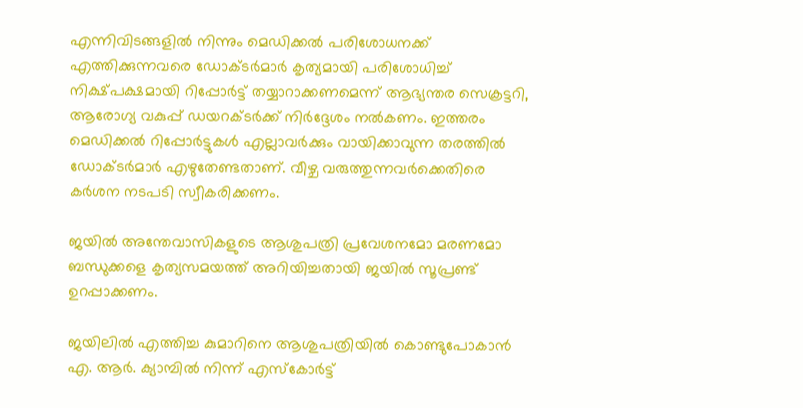എന്നിവിടങ്ങളിൽ നിന്നും മെഡിക്കൽ പരിശോധനക്ക് എത്തിക്കുന്നവരെ ഡോക്ടർമാർ കൃത്യമായി പരിശോധിച്ച് നിക്ഷ്പക്ഷമായി റിപ്പോർട്ട് തയ്യാറാക്കണമെന്ന് ആഭ്യന്തര സെക്രട്ടറി, ആരോഗ്യ വകുപ്പ് ഡയറക്ടർക്ക് നിർദ്ദേശം നൽകണം. ഇത്തരം മെഡിക്കൽ റിപ്പോർട്ടുകൾ എല്ലാവർക്കും വായിക്കാവുന്ന തരത്തിൽ ഡോക്ടർമാർ എഴുതേണ്ടതാണ്. വീഴ്ച വരുത്തുന്നവർക്കെതിരെ കർശന നടപടി സ്വീകരിക്കണം.

ജയിൽ അന്തേവാസികളുടെ ആശുപത്രി പ്രവേശനമോ മരണമോ ബന്ധുക്കളെ കൃത്യസമയത്ത് അറിയിച്ചതായി ജയിൽ സൂപ്രണ്ട് ഉറപ്പാക്കണം.

ജയിലിൽ എത്തിച്ച കുമാറിനെ ആശുപത്രിയിൽ കൊണ്ടുപോകാൻ എ. ആർ. ക്യാമ്പിൽ നിന്ന് എസ്കോർട്ട്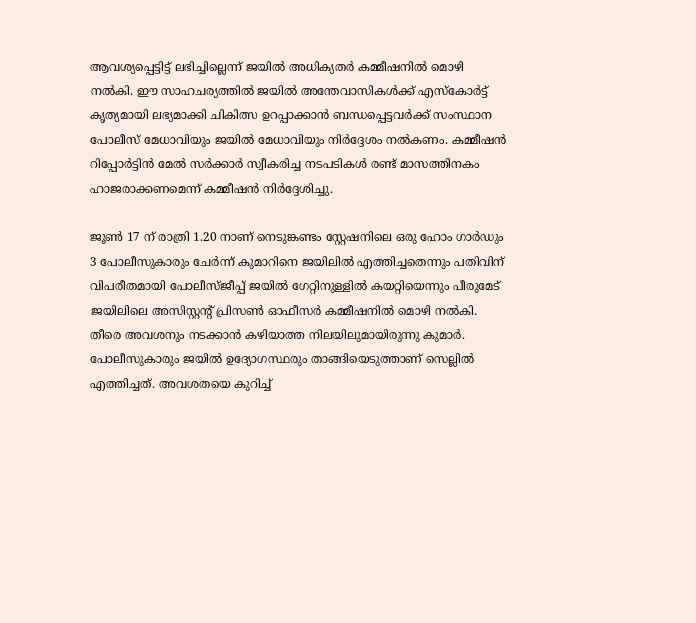ആവശ്യപ്പെട്ടിട്ട് ലഭിച്ചില്ലെന്ന് ജയിൽ അധിക്യതർ കമ്മീഷനിൽ മൊഴി നൽകി. ഈ സാഹചര്യത്തിൽ ജയിൽ അന്തേവാസികൾക്ക് എസ്കോർട്ട് കൃത്യമായി ലഭ്യമാക്കി ചികിത്സ ഉറപ്പാക്കാൻ ബന്ധപ്പെട്ടവർക്ക് സംസ്ഥാന പോലീസ് മേധാവിയും ജയിൽ മേധാവിയും നിർദ്ദേശം നൽകണം. കമ്മീഷൻ റിപ്പോർട്ടിൻ മേൽ സർക്കാർ സ്വീകരിച്ച നടപടികൾ രണ്ട് മാസത്തിനകം ഹാജരാക്കണമെന്ന് കമ്മീഷൻ നിർദ്ദേശിച്ചു.

ജൂൺ 17 ന് രാത്രി 1.20 നാണ് നെടുങ്കണ്ടം സ്റ്റേഷനിലെ ഒരു ഹോം ഗാർഡും 3 പോലീസുകാരും ചേർന്ന് കുമാറിനെ ജയിലിൽ എത്തിച്ചതെന്നും പതിവിന് വിപരീതമായി പോലീസ്ജീപ്പ് ജയിൽ ഗേറ്റിനുള്ളിൽ കയറ്റിയെന്നും പീരുമേട് ജയിലിലെ അസിസ്റ്റന്റ് പ്രിസൺ ഓഫീസർ കമ്മീഷനിൽ മൊഴി നൽകി. തീരെ അവശനും നടക്കാൻ കഴിയാത്ത നിലയിലുമായിരുന്നു കുമാർ. പോലീസുകാരും ജയിൽ ഉദ്യോഗസ്ഥരും താങ്ങിയെടുത്താണ് സെല്ലിൽ എത്തിച്ചത്. അവശതയെ കുറിച്ച്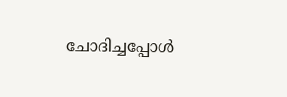ചോദിച്ചപ്പോൾ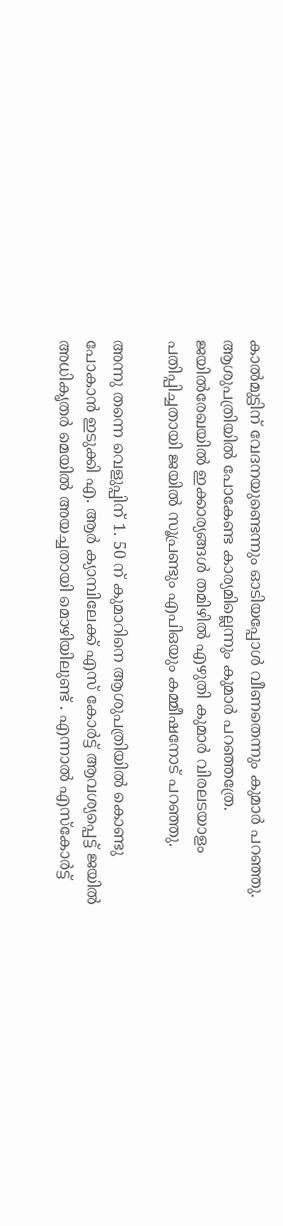കാൽമുട്ടിന് വേദനയുണ്ടെന്നും ഓടിയപ്പോൾ വീണതെന്നും കുമാർ പറഞ്ഞു. ആശുപത്രിയിൽ പോകേണ്ട കാര്യമില്ലെന്നും കുമാർ പറഞ്ഞത്രേ. ജയിൽരേഖയിൽ ഇക്കാര്യങ്ങൾ തമിഴിൽ എഴുതി കുമാർ വിരലടയാളം പതിപ്പിച്ചതായി ജയിൽ സൂപ്രണ്ടും എപിഒയും കമ്മീഷനോട് പറഞ്ഞു.

അന്നു തന്നെ വെളുപ്പിന് 1. 50 ന് കുമാറിനെ ആശുപത്രിയിൽ കൊണ്ടു പോകാൻ ഇടുക്കി എ. ആർ ക്യാമ്പിലേക്ക് എസ് കോർട്ട് ആവശ്യപ്പെട്ട് ജയിൽ അധികൃതർ മെയിൽ അയച്ചതായി മൊഴിയിലുണ്ട് . എന്നാൽ എസ്കോർട്ട്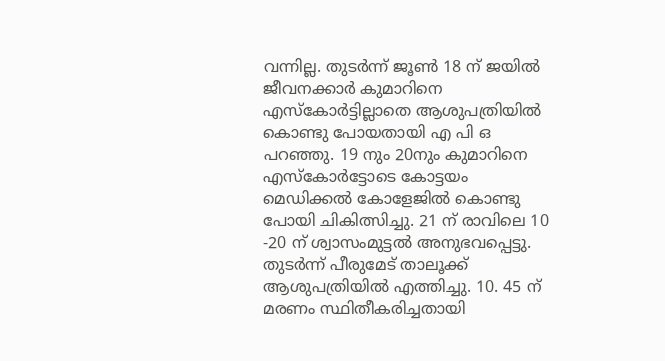വന്നില്ല. തുടർന്ന് ജൂൺ 18 ന് ജയിൽ ജീവനക്കാർ കുമാറിനെ എസ്കോർട്ടില്ലാതെ ആശുപത്രിയിൽ കൊണ്ടു പോയതായി എ പി ഒ പറഞ്ഞു. 19 നും 20നും കുമാറിനെ എസ്കോർട്ടോടെ കോട്ടയം മെഡിക്കൽ കോളേജിൽ കൊണ്ടു പോയി ചികിത്സിച്ചു. 21 ന് രാവിലെ 10 -20 ന് ശ്വാസംമുട്ടൽ അനുഭവപ്പെട്ടു. തുടർന്ന് പീരുമേട് താലൂക്ക് ആശുപത്രിയിൽ എത്തിച്ചു. 10. 45 ന് മരണം സ്ഥിതീകരിച്ചതായി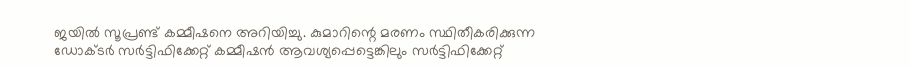ജയിൽ സൂപ്രണ്ട് കമ്മീഷനെ അറിയിച്ചു. കുമാറിന്റെ മരണം സ്ഥിതീകരിക്കുന്ന ഡോക്ടർ സർട്ടിഫിക്കേറ്റ് കമ്മീഷൻ ആവശ്യപ്പെട്ടെങ്കിലും സർട്ടിഫിക്കേറ്റ്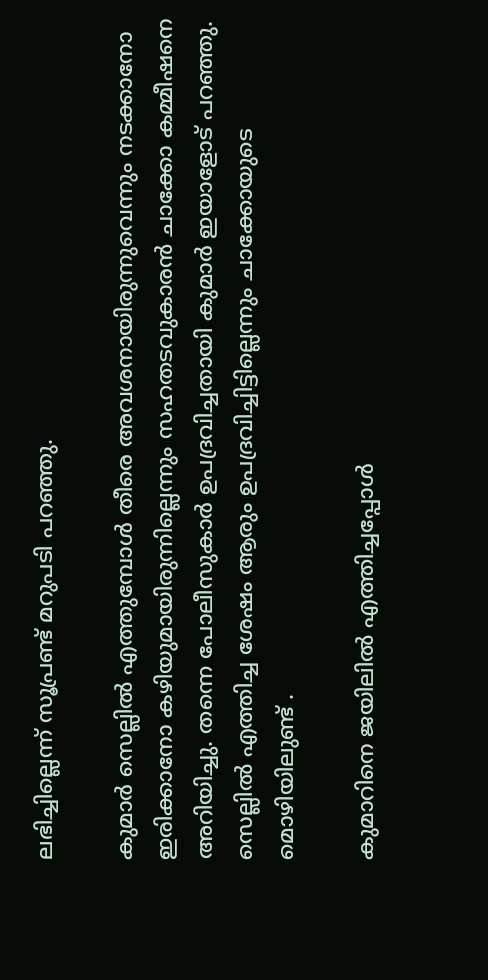ലഭിച്ചില്ലെന്ന് സൂപ്രണ്ട് മറുപടി പറഞ്ഞു.

കുമാർ സെല്ലിൽ എത്തുമ്പോൾ തീരെ അവശനായിരുന്നുവെന്നും നടക്കാനോ ഇരിക്കാനോ കഴിയുമായിരുന്നില്ലെന്നും സഹതടവുകാരൻ ചാക്കോ കമ്മീഷനെ അറിയിച്ചു. തന്നെ പോലീസുകാർ ഉപദ്രവിച്ചതായി കുമാർ ഇയാളോട് പറഞ്ഞു. സെല്ലിൽ എത്തിച്ച ശേഷം ആരും ഉപദ്രവിച്ചിട്ടില്ലെന്നും ചാക്കോയുടെ മൊഴിയിലുണ്ട് .

കുമാറിനെ ജയിലിൽ എത്തിച്ചപ്പോൾ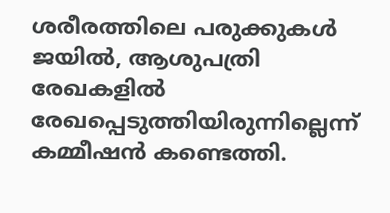ശരീരത്തിലെ പരുക്കുകൾ ജയിൽ, ആശുപത്രി രേഖകളിൽ രേഖപ്പെടുത്തിയിരുന്നില്ലെന്ന് കമ്മീഷൻ കണ്ടെത്തി.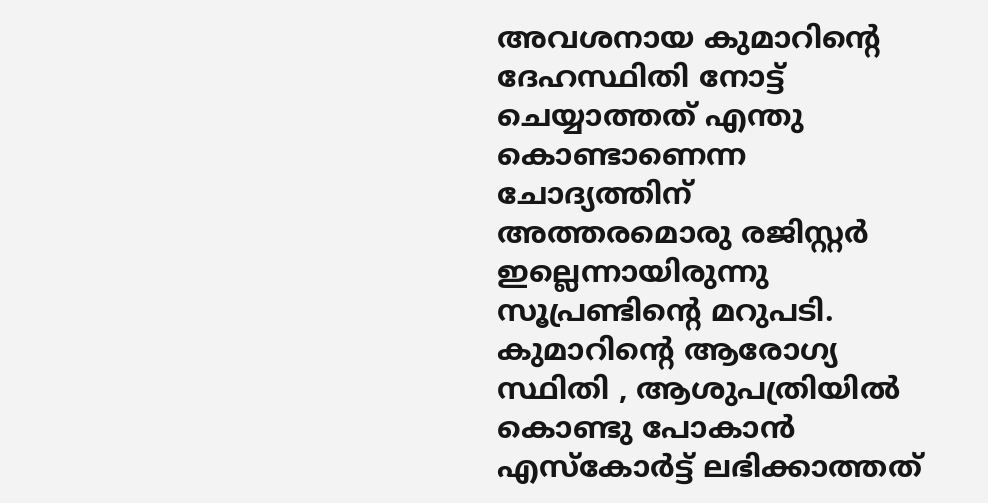അവശനായ കുമാറിന്റെ ദേഹസ്ഥിതി നോട്ട് ചെയ്യാത്തത് എന്തു കൊണ്ടാണെന്ന ചോദ്യത്തിന് അത്തരമൊരു രജിസ്റ്റർ ഇല്ലെന്നായിരുന്നു സൂപ്രണ്ടിന്റെ മറുപടി. കുമാറിന്റെ ആരോഗ്യ സ്ഥിതി , ആശുപത്രിയിൽ കൊണ്ടു പോകാൻ എസ്കോർട്ട് ലഭിക്കാത്തത്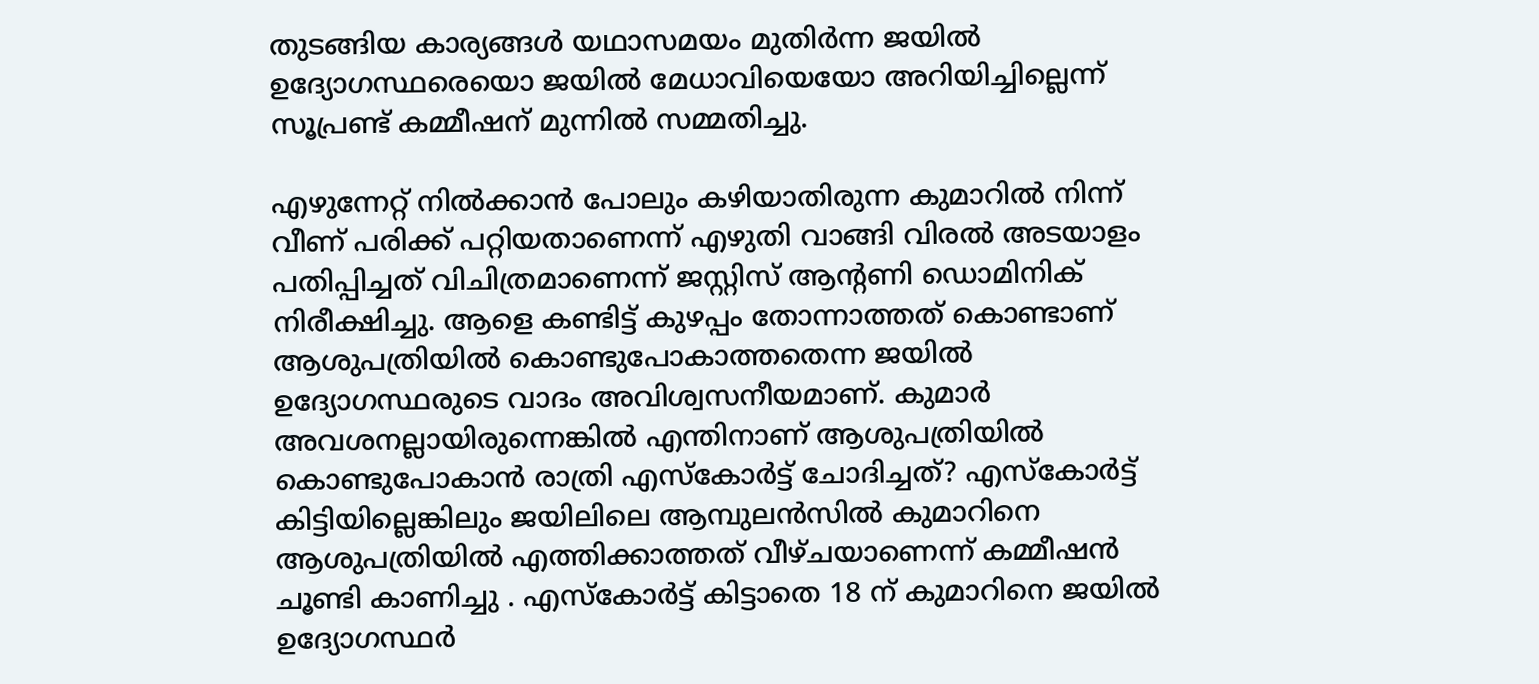തുടങ്ങിയ കാര്യങ്ങൾ യഥാസമയം മുതിർന്ന ജയിൽ ഉദ്യോഗസ്ഥരെയൊ ജയിൽ മേധാവിയെയോ അറിയിച്ചില്ലെന്ന് സൂപ്രണ്ട് കമ്മീഷന് മുന്നിൽ സമ്മതിച്ചു.

എഴുന്നേറ്റ് നിൽക്കാൻ പോലും കഴിയാതിരുന്ന കുമാറിൽ നിന്ന് വീണ് പരിക്ക് പറ്റിയതാണെന്ന് എഴുതി വാങ്ങി വിരൽ അടയാളം പതിപ്പിച്ചത് വിചിത്രമാണെന്ന് ജസ്റ്റിസ് ആന്റണി ഡൊമിനിക് നിരീക്ഷിച്ചു. ആളെ കണ്ടിട്ട് കുഴപ്പം തോന്നാത്തത് കൊണ്ടാണ് ആശുപത്രിയിൽ കൊണ്ടുപോകാത്തതെന്ന ജയിൽ ഉദ്യോഗസ്ഥരുടെ വാദം അവിശ്വസനീയമാണ്. കുമാർ അവശനല്ലായിരുന്നെങ്കിൽ എന്തിനാണ് ആശുപത്രിയിൽ കൊണ്ടുപോകാൻ രാത്രി എസ്കോർട്ട് ചോദിച്ചത്? എസ്കോർട്ട് കിട്ടിയില്ലെങ്കിലും ജയിലിലെ ആമ്പുലൻസിൽ കുമാറിനെ ആശുപത്രിയിൽ എത്തിക്കാത്തത് വീഴ്ചയാണെന്ന് കമ്മീഷൻ ചൂണ്ടി കാണിച്ചു . എസ്കോർട്ട് കിട്ടാതെ 18 ന് കുമാറിനെ ജയിൽ ഉദ്യോഗസ്ഥർ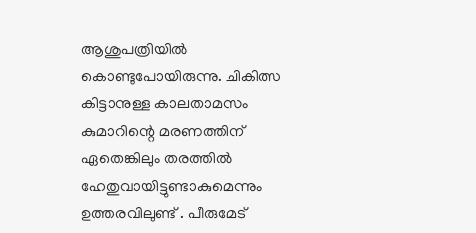ആശുപത്രിയിൽ കൊണ്ടുപോയിരുന്നു. ചികിത്സ കിട്ടാനുള്ള കാലതാമസം കുമാറിന്റെ മരണത്തിന് ഏതെങ്കിലും തരത്തിൽ ഹേതുവായിട്ടുണ്ടാകുമെന്നും ഉത്തരവിലുണ്ട് . പീരുമേട്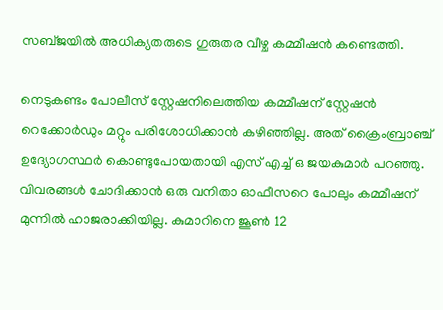സബ്ജയിൽ അധിക്യതരുടെ ഗുരുതര വീഴ്ച കമ്മീഷൻ കണ്ടെത്തി.

നെടുകണ്ടം പോലീസ് സ്റ്റേഷനിലെത്തിയ കമ്മീഷന് സ്റ്റേഷൻ റെക്കോർഡും മറ്റും പരിശോധിക്കാൻ കഴിഞ്ഞില്ല. അത് ക്രൈംബ്രാഞ്ച് ഉദ്യോഗസ്ഥർ കൊണ്ടുപോയതായി എസ് എച്ച് ഒ ജയകുമാർ പറഞ്ഞു. വിവരങ്ങൾ ചോദിക്കാൻ ഒരു വനിതാ ഓഫീസറെ പോലും കമ്മീഷന് മുന്നിൽ ഹാജരാക്കിയില്ല. കുമാറിനെ ജൂൺ 12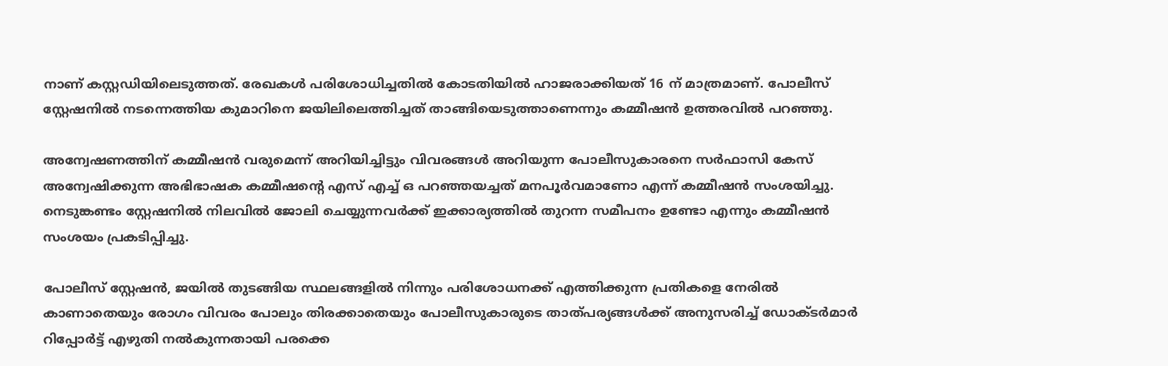നാണ് കസ്റ്റഡിയിലെടുത്തത്. രേഖകൾ പരിശോധിച്ചതിൽ കോടതിയിൽ ഹാജരാക്കിയത് 16 ന് മാത്രമാണ്. പോലീസ് സ്റ്റേഷനിൽ നടന്നെത്തിയ കുമാറിനെ ജയിലിലെത്തിച്ചത് താങ്ങിയെടുത്താണെന്നും കമ്മീഷൻ ഉത്തരവിൽ പറഞ്ഞു.

അന്വേഷണത്തിന് കമ്മീഷൻ വരുമെന്ന് അറിയിച്ചിട്ടും വിവരങ്ങൾ അറിയുന്ന പോലീസുകാരനെ സർഫാസി കേസ് അന്വേഷിക്കുന്ന അഭിഭാഷക കമ്മീഷന്റെ എസ് എച്ച് ഒ പറഞ്ഞയച്ചത് മനപൂർവമാണോ എന്ന് കമ്മീഷൻ സംശയിച്ചു. നെടുങ്കണ്ടം സ്റ്റേഷനിൽ നിലവിൽ ജോലി ചെയ്യുന്നവർക്ക് ഇക്കാര്യത്തിൽ തുറന്ന സമീപനം ഉണ്ടോ എന്നും കമ്മീഷൻ സംശയം പ്രകടിപ്പിച്ചു.

പോലീസ് സ്റ്റേഷൻ, ജയിൽ തുടങ്ങിയ സ്ഥലങ്ങളിൽ നിന്നും പരിശോധനക്ക് എത്തിക്കുന്ന പ്രതികളെ നേരിൽ കാണാതെയും രോഗം വിവരം പോലും തിരക്കാതെയും പോലീസുകാരുടെ താത്പര്യങ്ങൾക്ക് അനുസരിച്ച് ഡോക്ടർമാർ റിപ്പോർട്ട് എഴുതി നൽകുന്നതായി പരക്കെ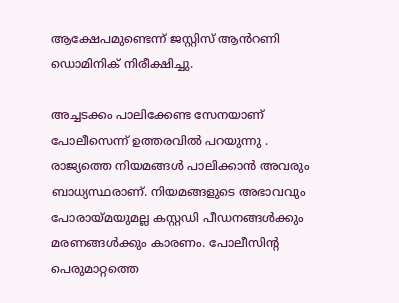ആക്ഷേപമുണ്ടെന്ന് ജസ്റ്റിസ് ആൻറണി ഡൊമിനിക് നിരീക്ഷിച്ചു.

അച്ചടക്കം പാലിക്കേണ്ട സേനയാണ് പോലീസെന്ന് ഉത്തരവിൽ പറയുന്നു . രാജ്യത്തെ നിയമങ്ങൾ പാലിക്കാൻ അവരും ബാധ്യസ്ഥരാണ്. നിയമങ്ങളുടെ അഭാവവും പോരായ്മയുമല്ല കസ്റ്റഡി പീഡനങ്ങൾക്കും മരണങ്ങൾക്കും കാരണം. പോലീസിന്റ പെരുമാറ്റത്തെ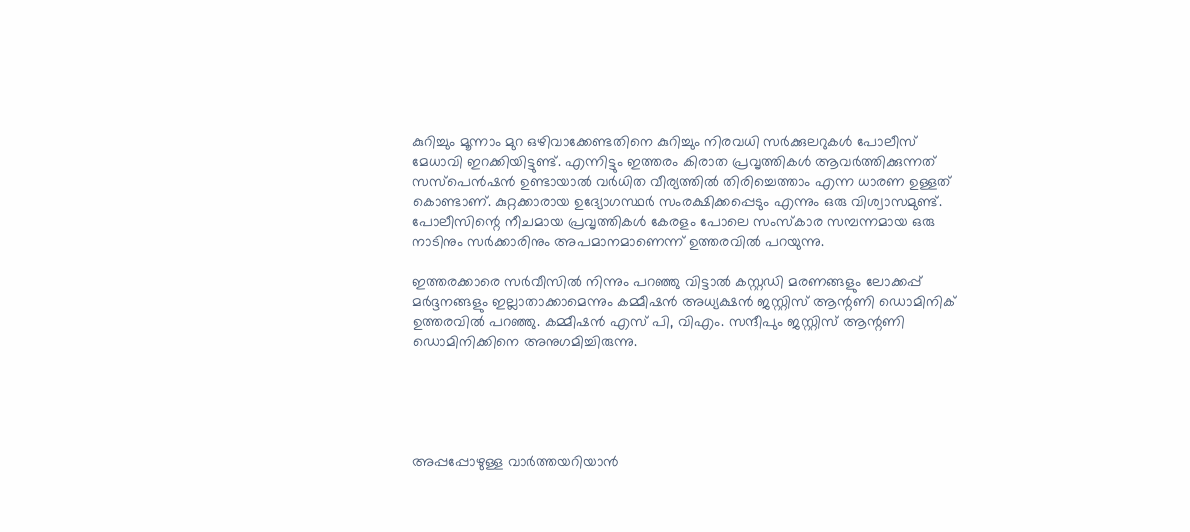കുറിച്ചും മൂന്നാം മുറ ഒഴിവാക്കേണ്ടതിനെ കുറിച്ചും നിരവധി സർക്കുലറുകൾ പോലീസ് മേധാവി ഇറക്കിയിട്ടുണ്ട്. എന്നിട്ടും ഇത്തരം കിരാത പ്രവൃത്തികൾ ആവർത്തിക്കുന്നത് സസ്പെൻഷൻ ഉണ്ടായാൽ വർധിത വീര്യത്തിൽ തിരിച്ചെത്താം എന്ന ധാരണ ഉള്ളത് കൊണ്ടാണ്. കുറ്റക്കാരായ ഉദ്യോഗസ്ഥർ സംരക്ഷിക്കപ്പെടും എന്നും ഒരു വിശ്വാസമുണ്ട്. പോലീസിന്റെ നീചമായ പ്രവൃത്തികൾ കേരളം പോലെ സംസ്കാര സമ്പന്നമായ ഒരു നാടിനും സർക്കാരിനും അപമാനമാണെന്ന് ഉത്തരവിൽ പറയുന്നു.

ഇത്തരക്കാരെ സർവീസിൽ നിന്നും പറഞ്ഞു വിട്ടാൽ കസ്റ്റഡി മരണങ്ങളും ലോക്കപ്പ് മർദ്ദനങ്ങളും ഇല്ലാതാക്കാമെന്നും കമ്മീഷൻ അധ്യക്ഷൻ ജസ്റ്റിസ് ആന്റണി ഡൊമിനിക് ഉത്തരവിൽ പറഞ്ഞു. കമ്മീഷൻ എസ് പി, വിഎം. സന്ദീപും ജസ്റ്റിസ് ആന്റണി ഡൊമിനിക്കിനെ അനുഗമിച്ചിരുന്നു.





അപ്പപ്പോഴുള്ള വാര്‍ത്തയറിയാന്‍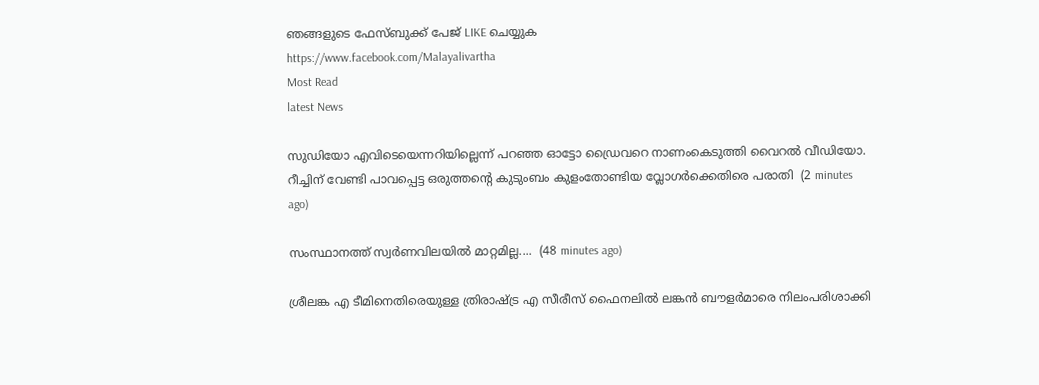ഞങ്ങളുടെ ഫേസ്‌ബുക്ക്‌ പേജ് LIKE ചെയ്യുക
https://www.facebook.com/Malayalivartha
Most Read
latest News

സുഡിയോ എവിടെയെന്നറിയില്ലെന്ന് പറഞ്ഞ ഓട്ടോ ഡ്രൈവറെ നാണംകെടുത്തി വൈറൽ വീഡിയോ. റീച്ചിന് വേണ്ടി പാവപ്പെട്ട ഒരുത്തന്റെ കുടുംബം കുളംതോണ്ടിയ വ്ലോഗർക്കെതിരെ പരാതി  (2 minutes ago)

സംസ്ഥാനത്ത് സ്വർണവിലയിൽ മാറ്റമില്ല....  (48 minutes ago)

ശ്രീലങ്ക എ ടീമിനെതിരെയുള്ള ത്രിരാഷ്ട്ര എ സീരീസ് ഫൈനലില്‍ ലങ്കന്‍ ബൗളര്‍മാരെ നിലംപരിശാക്കി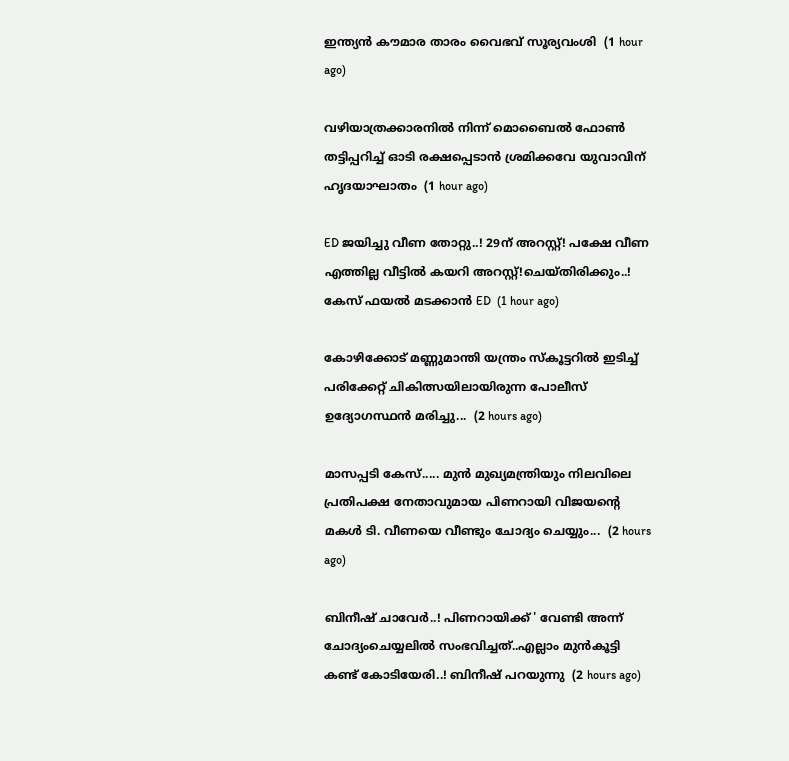ഇന്ത്യന്‍ കൗമാര താരം വൈഭവ് സൂര്യവംശി  (1 hour ago)

വഴിയാത്രക്കാരനിൽ നിന്ന് മൊബൈൽ ഫോൺ തട്ടിപ്പറിച്ച് ഓടി രക്ഷപ്പെടാൻ ശ്രമിക്കവേ യുവാവിന് ഹൃദയാഘാതം  (1 hour ago)

ED ജയിച്ചു വീണ തോറ്റു..! 29ന് അറസ്റ്റ്! പക്ഷേ വീണ എത്തില്ല വീട്ടിൽ കയറി അറസ്റ്റ്!ചെയ്തിരിക്കും..! കേസ് ഫയൽ മടക്കാൻ ED  (1 hour ago)

കോഴിക്കോട് മണ്ണുമാന്തി യന്ത്രം സ്‌കൂട്ടറിൽ ഇടിച്ച് പരിക്കേറ്റ് ചികിത്സയിലായിരുന്ന പോലീസ് ഉദ്യോഗസ്ഥൻ മരിച്ചു...  (2 hours ago)

മാസപ്പടി കേസ്..... മുൻ മുഖ്യമന്ത്രിയും നിലവിലെ പ്രതിപക്ഷ നേതാവുമായ പിണറായി വിജയന്‍റെ മകൾ ടി. വീണയെ വീണ്ടും ചോദ്യം ചെയ്യും...  (2 hours ago)

ബിനീഷ് ചാവേർ..! പിണറായിക്ക് ' വേണ്ടി അന്ന് ചോദ്യംചെയ്യലിൽ സംഭവിച്ചത്..എല്ലാം മുൻകൂട്ടി കണ്ട് കോടിയേരി..! ബിനീഷ് പറയുന്നു  (2 hours ago)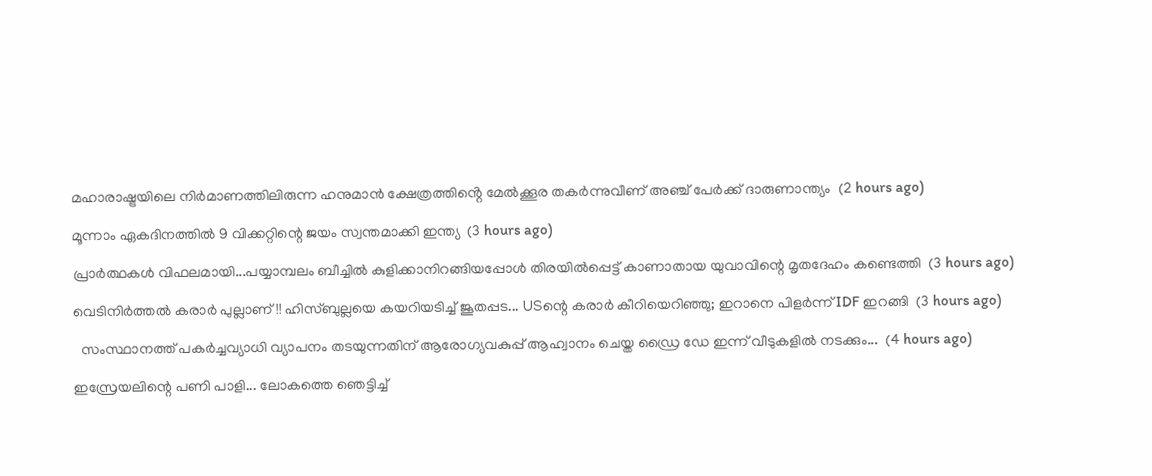മഹാരാഷ്ട്രയിലെ നിർമാണത്തിലിരുന്ന ഹനുമാൻ ക്ഷേത്രത്തിൻ്റെ മേൽക്കൂര തകർന്നുവീണ് അഞ്ച് പേർക്ക് ദാരുണാന്ത്യം  (2 hours ago)

മൂന്നാം ഏകദിനത്തില്‍ 9 വിക്കറ്റിന്റെ ജയം സ്വന്തമാക്കി ഇന്ത്യ  (3 hours ago)

പ്രാർത്ഥകൾ വിഫലമായി...പയ്യാമ്പലം ബീച്ചില്‍ കുളിക്കാനിറങ്ങിയപ്പോള്‍ തിരയില്‍പ്പെട്ട് കാണാതായ യുവാവിന്റെ മൃതദേഹം കണ്ടെത്തി  (3 hours ago)

വെടിനിര്‍ത്തല്‍ കരാര്‍ പുല്ലാണ് !! ഹിസ്ബുല്ലയെ കയറിയടിച്ച് ജൂതപ്പട... USന്റെ കരാര്‍ കീറിയെറിഞ്ഞു; ഇറാനെ പിളര്‍ന്ന് IDF ഇറങ്ങി  (3 hours ago)

  സംസ്ഥാനത്ത് പകര്‍ച്ചവ്യാധി വ്യാപനം തടയുന്നതിന് ആരോഗ്യവകുപ്പ് ആഹ്വാനം ചെയ്ത ഡ്രൈ ഡേ ഇന്ന് വീടുകളില്‍ നടക്കും...  (4 hours ago)

ഇസ്രേയലിന്റെ പണി പാളി... ലോകത്തെ ‍ഞെട്ടിച്ച്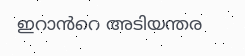ഇറാൻറെ അടിയന്തര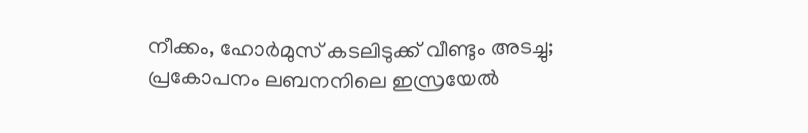നീക്കം, ഹോർമുസ് കടലിടുക്ക് വീണ്ടും അടച്ചു; പ്രകോപനം ലബനനിലെ ഇസ്രയേൽ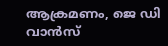ആക്രമണം, ജെ ഡി വാൻസ്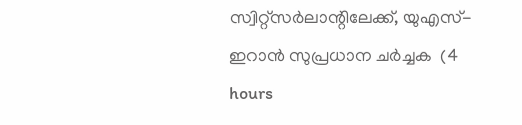സ്വിറ്റ്സർലാന്റിലേക്ക്, യുഎസ്-ഇറാൻ സുപ്രധാന ചർച്ചക  (4 hours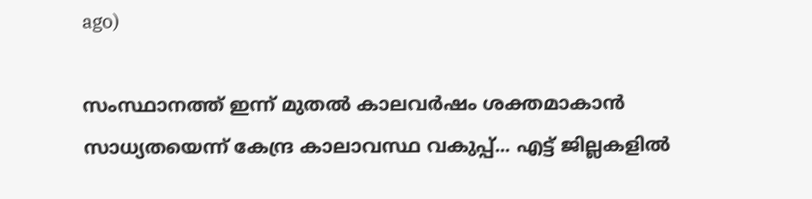ago)

സംസ്ഥാനത്ത് ഇന്ന് മുതൽ കാലവർഷം ശക്തമാകാൻ സാധ്യതയെന്ന് കേന്ദ്ര കാലാവസ്ഥ വകുപ്പ്... എട്ട് ജില്ലകളിൽ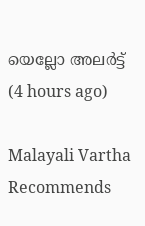യെല്ലോ അലർട്ട്  (4 hours ago)

Malayali Vartha Recommends